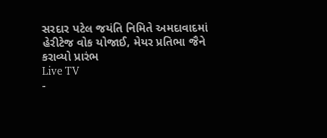સરદાર પટેલ જયંતિ નિમિતે અમદાવાદમાં હેરીટેજ વોક યોજાઈ, મેયર પ્રતિભા જૈને કરાવ્યો પ્રારંભ
Live TV
-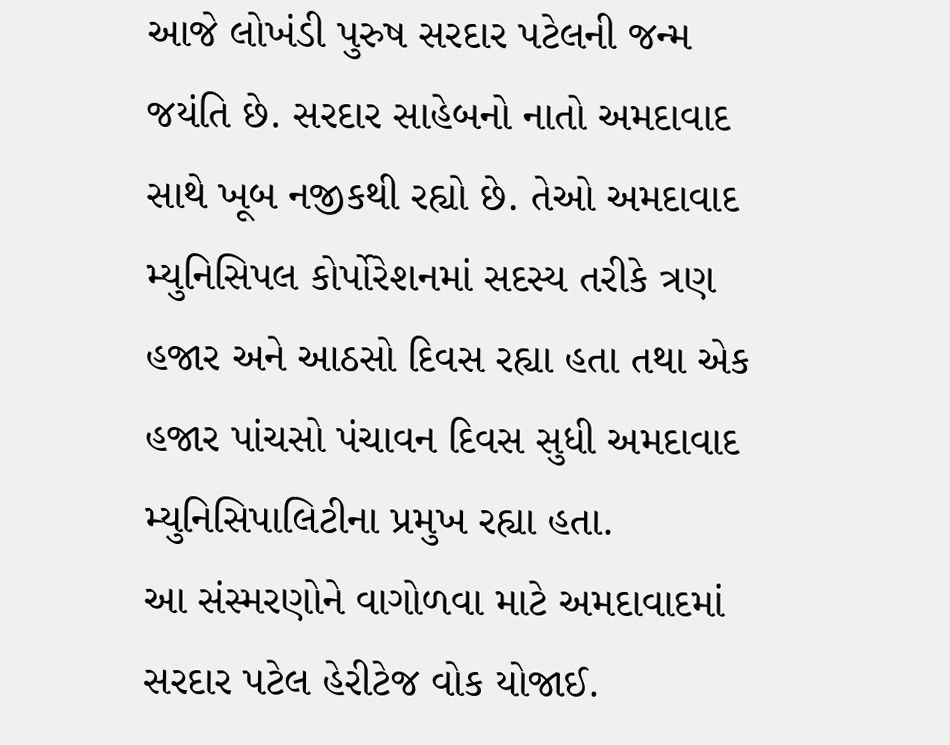આજે લોખંડી પુરુષ સરદાર પટેલની જન્મ જયંતિ છે. સરદાર સાહેબનો નાતો અમદાવાદ સાથે ખૂબ નજીકથી રહ્યો છે. તેઓ અમદાવાદ મ્યુનિસિપલ કોર્પોરેશનમાં સદસ્ય તરીકે ત્રણ હજાર અને આઠસો દિવસ રહ્યા હતા તથા એક હજાર પાંચસો પંચાવન દિવસ સુધી અમદાવાદ મ્યુનિસિપાલિટીના પ્રમુખ રહ્યા હતા.
આ સંસ્મરણોને વાગોળવા માટે અમદાવાદમાં સરદાર પટેલ હેરીટેજ વોક યોજાઈ.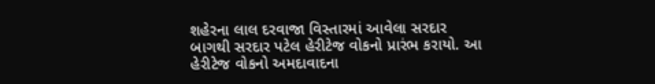શહેરના લાલ દરવાજા વિસ્તારમાં આવેલા સરદાર બાગથી સરદાર પટેલ હેરીટેજ વોકનો પ્રારંભ કરાયો. આ હેરીટેજ વોકનો અમદાવાદના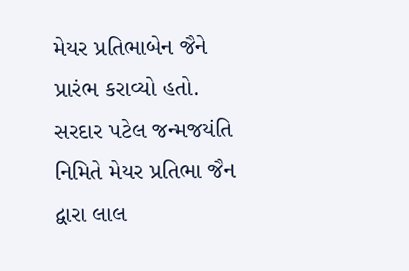મેયર પ્રતિભાબેન જૈને પ્રારંભ કરાવ્યો હતો. સરદાર પટેલ જન્મજયંતિ નિમિતે મેયર પ્રતિભા જૈન દ્વારા લાલ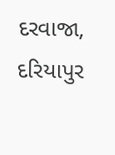દરવાજા, દરિયાપુર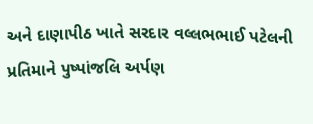અને દાણાપીઠ ખાતે સરદાર વલ્લભભાઈ પટેલની પ્રતિમાને પુષ્પાંજલિ અર્પણ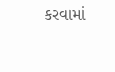કરવામાં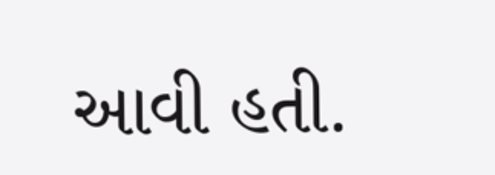આવી હતી.